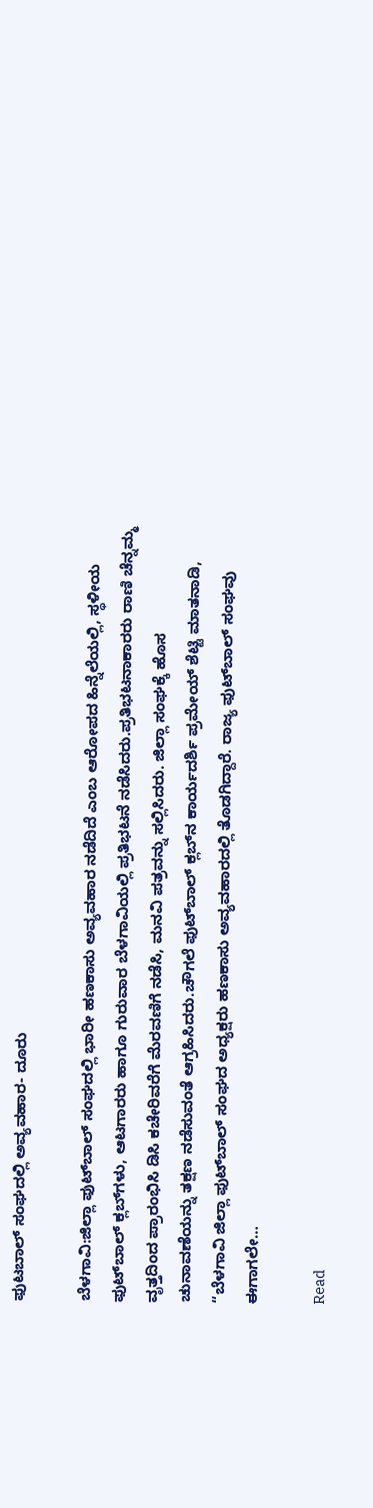ಫುಟಬಾಲ್ ಸಂಘದಲ್ಲಿ ಅವ್ಯವಹಾರ- ದೂರು

ಬೆಳಗಾವಿ:ಜಿಲ್ಲಾ ಫುಟ್‌ಬಾಲ್ ಸಂಘದಲ್ಲಿ ಭಾರೀ ಹಣಕಾಸು ಅವ್ಯವಹಾರ ನಡೆದಿದೆ ಎಂಬ ಆರೋಪದ ಹಿನ್ನೆಲೆಯಲ್ಲಿ, ಸ್ಥಳೀಯ ಫುಟ್‌ಬಾಲ್ ಕ್ಲಬ್‌ಗಳು, ಆಟಗಾರರು ಹಾಗೂ ಗುರುವಾರ ಬೆಳಗಾವಿಯಲ್ಲಿ ಪ್ರತಿಭಟನೆ ನಡೆಸಿದರು.ಪ್ರತಿಭಟನಾಕಾರರು ರಾಣಿ ಚೆನ್ನಮ್ಮ ವೃತ್ತದಿಂದ ಪ್ರಾರಂಭಿಸಿ ಡಿಸಿ ಕಚೇರಿವರೆಗೆ ಮೆರವಣಿಗೆ ನಡೆಸಿ, ಮನವಿ ಪತ್ರವನ್ನು ಸಲ್ಲಿಸಿದರು. ಜಿಲ್ಲಾ ಸಂಘಕ್ಕೆ ಹೊಸ ಚುನಾವಣೆಯನ್ನು ತಕ್ಷಣ ನಡೆಸುವಂತೆ ಆಗ್ರಹಿಸಿದರು.ಚೌಗಲೆ ಫುಟ್‌ಬಾಲ್ ಕ್ಲಬ್‌ನ ಕಾರ್ಯದರ್ಶಿ ಪ್ರಮೇಯ್ ಶೆಟ್ಟಿ ಮಾತನಾಡಿ, “ಬೆಳಗಾವಿ ಜಿಲ್ಲಾ ಫುಟ್‌ಬಾಲ್ ಸಂಘದ ಅಧ್ಯಕ್ಷರು ಹಣಕಾಸು ಅವ್ಯವಹಾರದಲ್ಲಿ ತೊಡಗಿದ್ದಾರೆ. ರಾಜ್ಯ ಫುಟ್‌ಬಾಲ್ ಸಂಘವು ಈಗಾಗಲೇ…

Read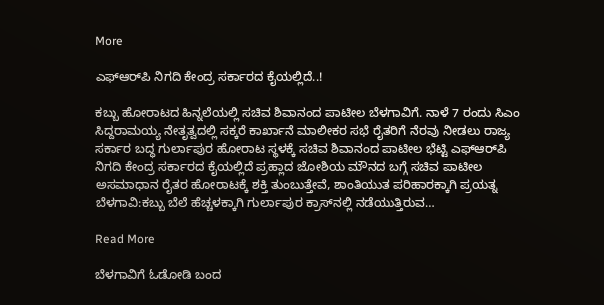More

ಎಫ್ಆರ್‌ಪಿ ನಿಗದಿ ಕೇಂದ್ರ ಸರ್ಕಾರದ ಕೈಯಲ್ಲಿದೆ..!

ಕಬ್ಬು ಹೋರಾಟದ ಹಿನ್ನಲೆಯಲ್ಲಿ ಸಚಿವ ಶಿವಾನಂದ ಪಾಟೀಲ ಬೆಳಗಾವಿಗೆ. ನಾಳೆ 7 ರಂದು ಸಿಎಂ ಸಿದ್ದರಾಮಯ್ಯ ನೇತೃತ್ವದಲ್ಲಿ ಸಕ್ಕರೆ ಕಾರ್ಖಾನೆ ಮಾಲೀಕರ ಸಭೆ ರೈತರಿಗೆ ನೆರವು ನೀಡಲು ರಾಜ್ಯ ಸರ್ಕಾರ ಬದ್ಧ ಗುರ್ಲಾಪುರ ಹೋರಾಟ ಸ್ಥಳಕ್ಕೆ ಸಚಿವ ಶಿವಾನಂದ ಪಾಟೀಲ ಭೆಟ್ಟಿ ಎಫ್ಆರ್‌ಪಿ ನಿಗದಿ ಕೇಂದ್ರ ಸರ್ಕಾರದ ಕೈಯಲ್ಲಿದೆ ಪ್ರಹ್ಲಾದ ಜೋಶಿಯ ಮೌನದ ಬಗ್ಗೆ ಸಚಿವ ಪಾಟೀಲ ಅಸಮಾಧಾನ ರೈತರ ಹೋರಾಟಕ್ಕೆ ಶಕ್ತಿ ತುಂಬುತ್ತೇವೆ, ಶಾಂತಿಯುತ ಪರಿಹಾರಕ್ಕಾಗಿ ಪ್ರಯತ್ನ ಬೆಳಗಾವಿ:ಕಬ್ಬು ಬೆಲೆ ಹೆಚ್ಚಳಕ್ಕಾಗಿ ಗುರ್ಲಾಪುರ ಕ್ರಾಸ್‌ನಲ್ಲಿ ನಡೆಯುತ್ತಿರುವ…

Read More

ಬೆಳಗಾವಿಗೆ ಓಡೋಡಿ ಬಂದ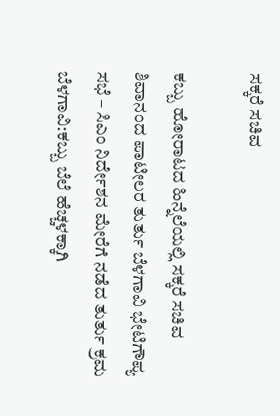ಸಕ್ಕರೆ ಸಚಿವ

ಕಬ್ಬು ಹೋರಾಟದ ಹಿನ್ನೆಲೆಯಲ್ಲಿ ಸಕ್ಕರೆ ಸಚಿವ ಶಿವಾನಂದ ಪಾಟೀಲರ ತುರ್ತು ಬೆಳಗಾವಿ ಭೇಟಿಗೌಪ್ಯ ಸಭೆ – ಸಿಎಂ ನಿರ್ದೇಶನ ಮೇರೆಗೆ ನಡೆದ ತುರ್ತು ಕ್ರಮ ಬೆಳಗಾವಿ:ಕಬ್ಬು ಬೆಲೆ ಹೆಚ್ಚಳಕ್ಕಾಗಿ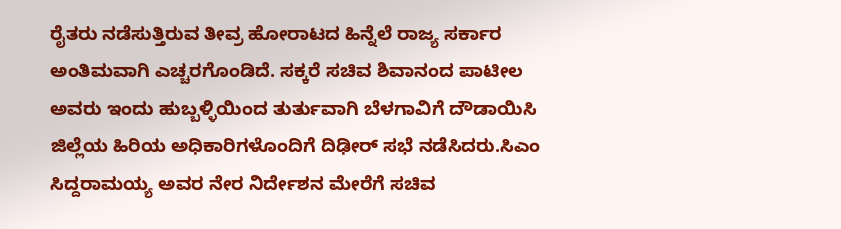ರೈತರು ನಡೆಸುತ್ತಿರುವ ತೀವ್ರ ಹೋರಾಟದ ಹಿನ್ನೆಲೆ ರಾಜ್ಯ ಸರ್ಕಾರ ಅಂತಿಮವಾಗಿ ಎಚ್ಚರಗೊಂಡಿದೆ. ಸಕ್ಕರೆ ಸಚಿವ ಶಿವಾನಂದ ಪಾಟೀಲ ಅವರು ಇಂದು ಹುಬ್ಬಳ್ಳಿಯಿಂದ ತುರ್ತುವಾಗಿ ಬೆಳಗಾವಿಗೆ ದೌಡಾಯಿಸಿ ಜಿಲ್ಲೆಯ ಹಿರಿಯ ಅಧಿಕಾರಿಗಳೊಂದಿಗೆ ದಿಢೀರ್ ಸಭೆ ನಡೆಸಿದರು.ಸಿಎಂ ಸಿದ್ದರಾಮಯ್ಯ ಅವರ ನೇರ ನಿರ್ದೇಶನ ಮೇರೆಗೆ ಸಚಿವ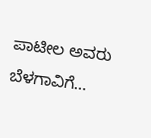ಪಾಟೀಲ ಅವರು ಬೆಳಗಾವಿಗೆ…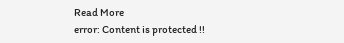Read More
error: Content is protected !!